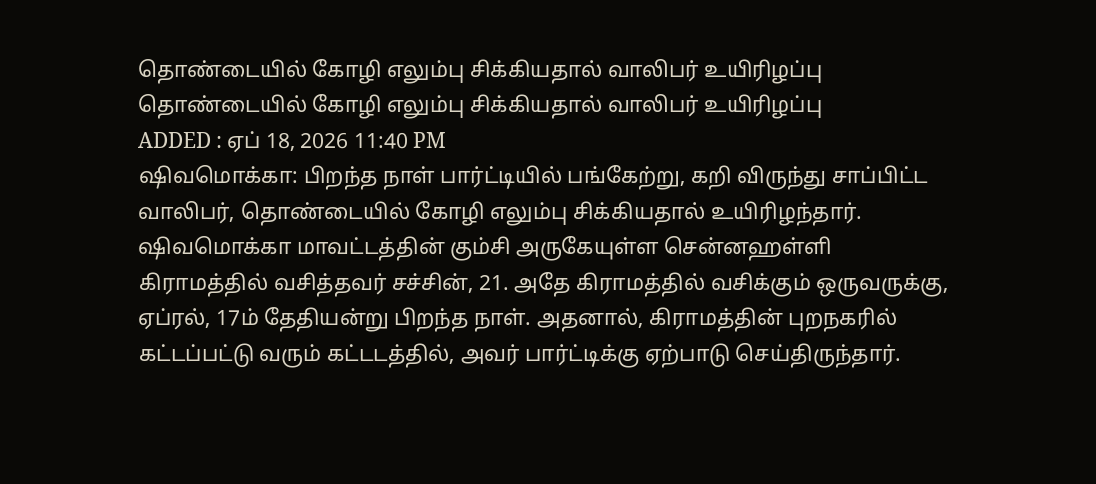தொண்டையில் கோழி எலும்பு சிக்கியதால் வாலிபர் உயிரிழப்பு
தொண்டையில் கோழி எலும்பு சிக்கியதால் வாலிபர் உயிரிழப்பு
ADDED : ஏப் 18, 2026 11:40 PM
ஷிவமொக்கா: பிறந்த நாள் பார்ட்டியில் பங்கேற்று, கறி விருந்து சாப்பிட்ட வாலிபர், தொண்டையில் கோழி எலும்பு சிக்கியதால் உயிரிழந்தார்.
ஷிவமொக்கா மாவட்டத்தின் கும்சி அருகேயுள்ள சென்னஹள்ளி கிராமத்தில் வசித்தவர் சச்சின், 21. அதே கிராமத்தில் வசிக்கும் ஒருவருக்கு, ஏப்ரல், 17ம் தேதியன்று பிறந்த நாள். அதனால், கிராமத்தின் புறநகரில் கட்டப்பட்டு வரும் கட்டடத்தில், அவர் பார்ட்டிக்கு ஏற்பாடு செய்திருந்தார்.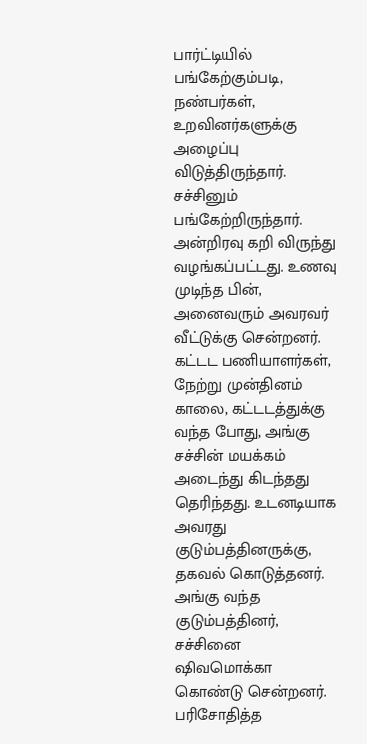பார்ட்டியில் பங்கேற்கும்படி, நண்பர்கள், உறவினர்களுக்கு அழைப்பு விடுத்திருந்தார். சச்சினும் பங்கேற்றிருந்தார். அன்றிரவு கறி விருந்து வழங்கப்பட்டது. உணவு முடிந்த பின், அனைவரும் அவரவர் வீட்டுக்கு சென்றனர்.
கட்டட பணியாளர்கள், நேற்று முன்தினம் காலை, கட்டடத்துக்கு வந்த போது, அங்கு சச்சின் மயக்கம் அடைந்து கிடந்தது தெரிந்தது. உடனடியாக அவரது குடும்பத்தினருக்கு, தகவல் கொடுத்தனர். அங்கு வந்த குடும்பத்தினர், சச்சினை ஷிவமொக்கா கொண்டு சென்றனர். பரிசோதித்த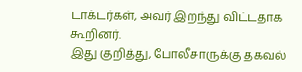டாக்டர்கள், அவர் இறந்து விட்டதாக கூறினர்.
இது குறித்து, போலீசாருக்கு தகவல்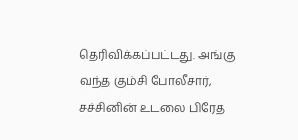தெரிவிக்கப்பட்டது. அங்கு வந்த கும்சி போலீசார், சச்சினின் உடலை பிரேத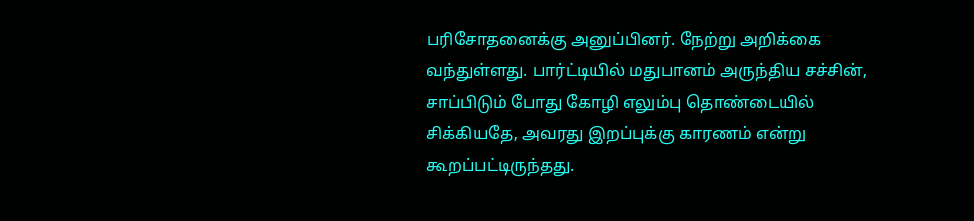பரிசோதனைக்கு அனுப்பினர். நேற்று அறிக்கை வந்துள்ளது. பார்ட்டியில் மதுபானம் அருந்திய சச்சின், சாப்பிடும் போது கோழி எலும்பு தொண்டையில் சிக்கியதே, அவரது இறப்புக்கு காரணம் என்று கூறப்பட்டிருந்தது.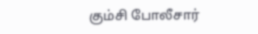கும்சி போலீசார்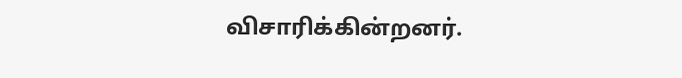விசாரிக்கின்றனர்.